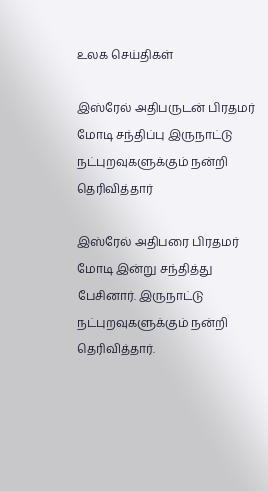உலக செய்திகள்

இஸ்ரேல் அதிபருடன் பிரதமர் மோடி சந்திப்பு இருநாட்டு நட்புறவுகளுக்கும் நன்றி தெரிவித்தார்

இஸ்ரேல் அதிபரை பிரதமர் மோடி இன்று சந்தித்து பேசினார். இருநாட்டு நட்புறவுகளுக்கும் நன்றி தெரிவித்தார்.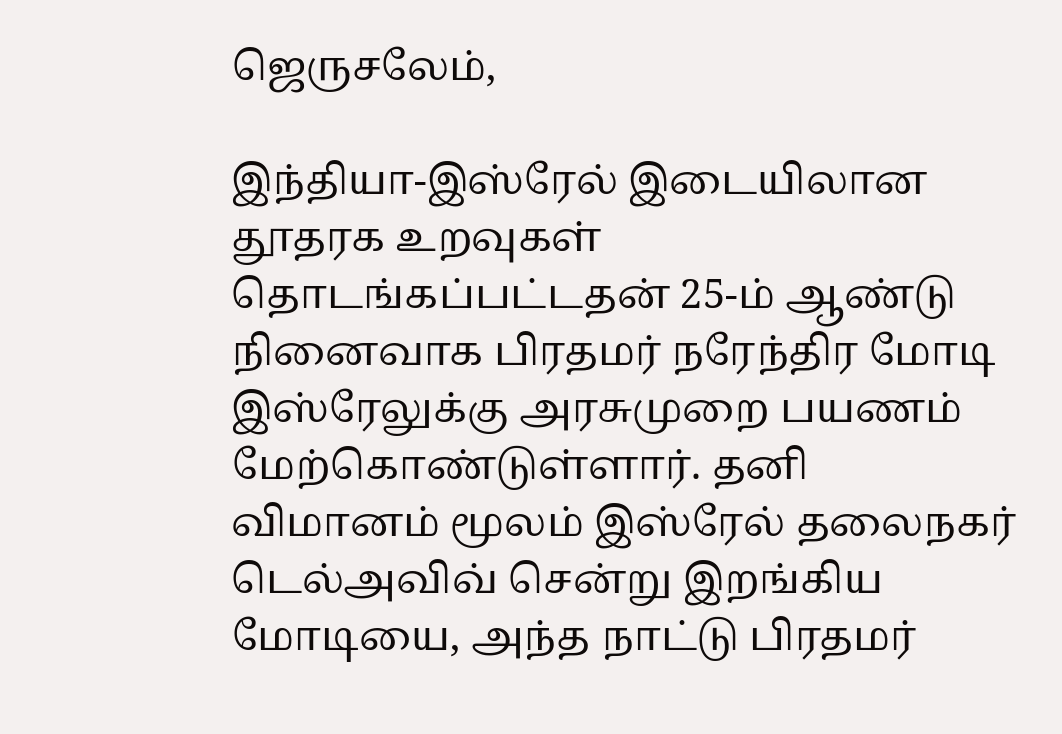ஜெருசலேம்,

இந்தியா-இஸ்ரேல் இடையிலான தூதரக உறவுகள் தொடங்கப்பட்டதன் 25-ம் ஆண்டு நினைவாக பிரதமர் நரேந்திர மோடி இஸ்ரேலுக்கு அரசுமுறை பயணம் மேற்கொண்டுள்ளார். தனி விமானம் மூலம் இஸ்ரேல் தலைநகர் டெல்அவிவ் சென்று இறங்கிய மோடியை, அந்த நாட்டு பிரதமர்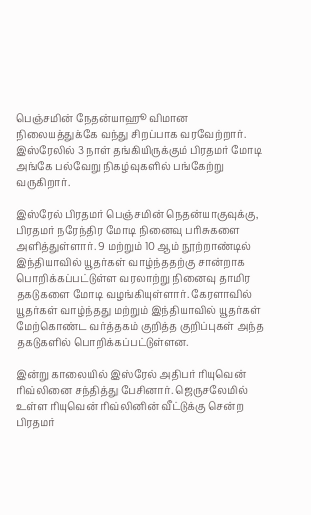பெஞ்சமின் நேதன்யாஹூ விமான நிலையத்துக்கே வந்து சிறப்பாக வரவேற்றார். இஸ்ரேலில் 3 நாள் தங்கியிருக்கும் பிரதமர் மோடி அங்கே பல்வேறு நிகழ்வுகளில் பங்கேற்று வருகிறார்.

இஸ்ரேல் பிரதமர் பெஞ்சமின் நெதன்யாகுவுக்கு, பிரதமர் நரேந்திர மோடி நினைவு பரிசுகளை அளித்துள்ளார். 9 மற்றும் 10 ஆம் நூற்றாண்டில் இந்தியாவில் யூதர்கள் வாழ்ந்ததற்கு சான்றாக பொறிக்கப்பட்டுள்ள வரலாற்று நினைவு தாமிர தகடுகளை மோடி வழங்கியுள்ளார். கேரளாவில் யூதர்கள் வாழ்ந்தது மற்றும் இந்தியாவில் யூதர்கள் மேற்கொண்ட வர்த்தகம் குறித்த குறிப்புகள் அந்த தகடுகளில் பொறிக்கப்பட்டுள்ளன.

இன்று காலையில் இஸ்ரேல் அதிபர் ரியுவென் ரிவ்லினை சந்தித்து பேசினார். ஜெருசலேமில் உள்ள ரியுவென் ரிவ்லினின் வீட்டுக்கு சென்ற பிரதமர்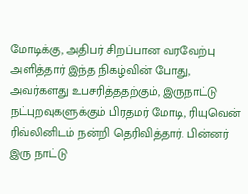மோடிக்கு, அதிபர் சிறப்பான வரவேற்பு அளித்தார் இந்த நிகழ்வின் போது, அவர்களது உபசரித்ததற்கும், இருநாட்டு நட்புறவுகளுக்கும் பிரதமர் மோடி, ரியுவென் ரிவ்லினிடம் நன்றி தெரிவித்தார். பின்னர் இரு நாட்டு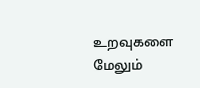உறவுகளை மேலும்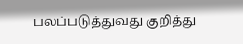பலப்படுத்துவது குறித்து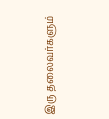இரு தலைவர்களும்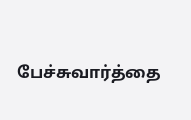பேச்சுவார்த்தை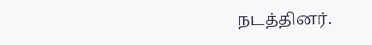நடத்தினர்.